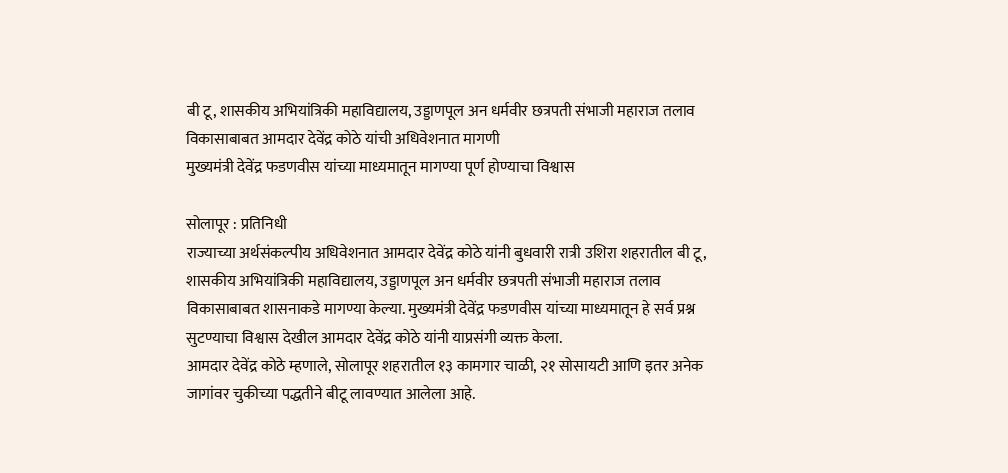बी टू, शासकीय अभियांत्रिकी महाविद्यालय, उड्डाणपूल अन धर्मवीर छत्रपती संभाजी महाराज तलाव विकासाबाबत आमदार देवेंद्र कोठे यांची अधिवेशनात मागणी
मुख्यमंत्री देवेंद्र फडणवीस यांच्या माध्यमातून मागण्या पूर्ण होण्याचा विश्वास

सोलापूर : प्रतिनिधी
राज्याच्या अर्थसंकल्पीय अधिवेशनात आमदार देवेंद्र कोठे यांनी बुधवारी रात्री उशिरा शहरातील बी टू, शासकीय अभियांत्रिकी महाविद्यालय, उड्डाणपूल अन धर्मवीर छत्रपती संभाजी महाराज तलाव विकासाबाबत शासनाकडे मागण्या केल्या. मुख्यमंत्री देवेंद्र फडणवीस यांच्या माध्यमातून हे सर्व प्रश्न सुटण्याचा विश्वास देखील आमदार देवेंद्र कोठे यांनी याप्रसंगी व्यक्त केला.
आमदार देवेंद्र कोठे म्हणाले, सोलापूर शहरातील १३ कामगार चाळी, २१ सोसायटी आणि इतर अनेक जागांवर चुकीच्या पद्धतीने बीटू लावण्यात आलेला आहे.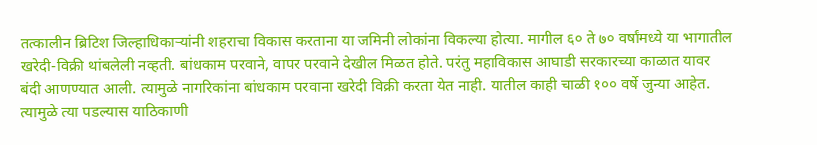तत्कालीन ब्रिटिश जिल्हाधिकाऱ्यांनी शहराचा विकास करताना या जमिनी लोकांना विकल्या होत्या. मागील ६० ते ७० वर्षांमध्ये या भागातील खरेदी-विक्री थांबलेली नव्हती. बांधकाम परवाने, वापर परवाने देखील मिळत होते. परंतु महाविकास आघाडी सरकारच्या काळात यावर बंदी आणण्यात आली. त्यामुळे नागरिकांना बांधकाम परवाना खरेदी विक्री करता येत नाही. यातील काही चाळी १०० वर्षे जुन्या आहेत.
त्यामुळे त्या पडल्यास याठिकाणी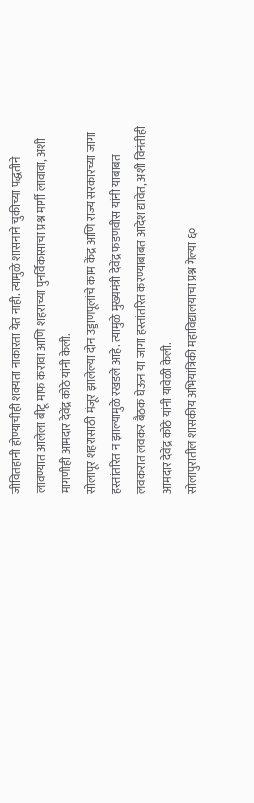जीवितहानी होण्याचीही शक्यता नाकारता येत नाही. त्यामुळे शासनाने चुकीच्या पद्धतीने लावण्यात आलेला बीटू माफ करावा आणि शहराच्या पुनर्विकासाचा प्रश्न मार्गी लावावा, अशी मागणीही आमदार देवेंद्र कोठे यांनी केली.
सोलापूर शहरासाठी मंजूर झालेल्या दोन उड्डाणपूलांचे काम केंद्र आणि राज्य सरकारच्या जागा हस्तांतरित न झाल्यामुळे रखडले आहे. त्यामुळे मुख्यमंत्री देवेंद्र फडणवीस यांनी याबाबत लवकरात लवकर बैठक घेऊन या जागा हस्तांतरित करण्याबाबत आदेश द्यावेत, अशी विनंतीही आमदार देवेंद्र कोठे यांनी यावेळी केली.
सोलापुरातील शासकीय अभियांत्रिकी महाविद्यालयाचा प्रश्न गेल्या ६०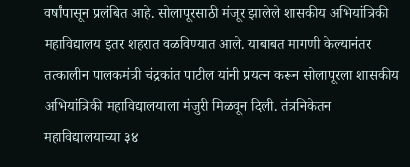वर्षांपासून प्रलंबित आहे. सोलापूरसाठी मंजूर झालेले शासकीय अभियांत्रिकी महाविद्यालय इतर शहरात वळविण्यात आले. याबाबत मागणी केल्यानंतर तत्कालीन पालकमंत्री चंद्रकांत पाटील यांनी प्रयत्न करून सोलापूरला शासकीय अभियांत्रिकी महाविद्यालयाला मंजुरी मिळवून दिली. तंत्रनिकेतन महाविद्यालयाच्या ३४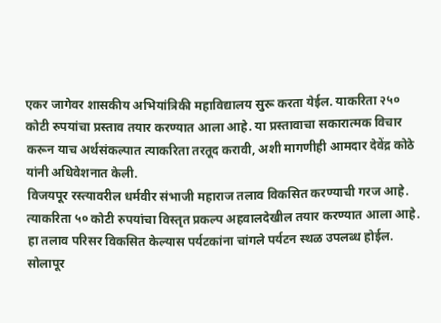एकर जागेवर शासकीय अभियांत्रिकी महाविद्यालय सुरू करता येईल. याकरिता २५० कोटी रुपयांचा प्रस्ताव तयार करण्यात आला आहे. या प्रस्तावाचा सकारात्मक विचार करून याच अर्थसंकल्पात त्याकरिता तरतूद करावी, अशी मागणीही आमदार देवेंद्र कोठे यांनी अधिवेशनात केली.
विजयपूर रस्त्यावरील धर्मवीर संभाजी महाराज तलाव विकसित करण्याची गरज आहे. त्याकरिता ५० कोटी रुपयांचा विस्तृत प्रकल्प अहवालदेखील तयार करण्यात आला आहे. हा तलाव परिसर विकसित केल्यास पर्यटकांना चांगले पर्यटन स्थळ उपलब्ध होईल.
सोलापूर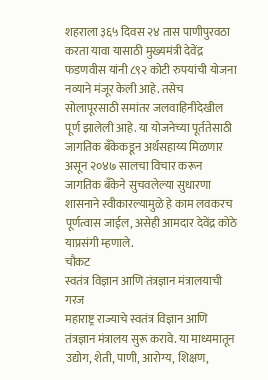शहराला ३६५ दिवस २४ तास पाणीपुरवठा करता यावा यासाठी मुख्यमंत्री देवेंद्र फडणवीस यांनी ८९२ कोटी रुपयांची योजना नव्याने मंजूर केली आहे. तसेच सोलापूरसाठी समांतर जलवाहिनीदेखील पूर्ण झालेली आहे. या योजनेच्या पूर्ततेसाठी जागतिक बँकेकडून अर्थसहाय्य मिळणार असून २०४७ सालचा विचार करून जागतिक बँकेने सुचवलेल्या सुधारणा शासनाने स्वीकारल्यामुळे हे काम लवकरच पूर्णत्वास जाईल, असेही आमदार देवेंद्र कोठे याप्रसंगी म्हणाले.
चौकट
स्वतंत्र विज्ञान आणि तंत्रज्ञान मंत्रालयाची गरज
महाराष्ट्र राज्याचे स्वतंत्र विज्ञान आणि तंत्रज्ञान मंत्रालय सुरू करावे. या माध्यमातून उद्योग, शेती, पाणी, आरोग्य, शिक्षण,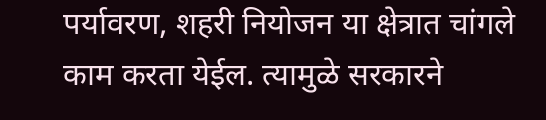पर्यावरण, शहरी नियोजन या क्षेत्रात चांगले काम करता येईल. त्यामुळे सरकारने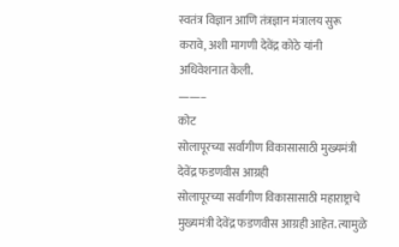स्वतंत्र विज्ञान आणि तंत्रज्ञान मंत्रालय सुरू करावे, अशी मागणी देवेंद्र कोठे यांनी अधिवेशनात केली.
——–
कोट
सोलापूरच्या सर्वांगीण विकासासाठी मुख्यमंत्री देवेंद्र फडणवीस आग्रही
सोलापूरच्या सर्वांगीण विकासासाठी महाराष्ट्राचे मुख्यमंत्री देवेंद्र फडणवीस आग्रही आहेत. त्यामुळे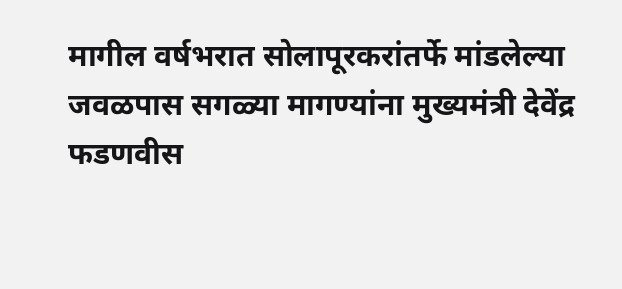मागील वर्षभरात सोलापूरकरांतर्फे मांडलेल्या जवळपास सगळ्या मागण्यांना मुख्यमंत्री देवेंद्र फडणवीस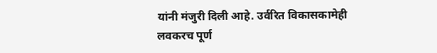यांनी मंजुरी दिली आहे. उर्वरित विकासकामेही लवकरच पूर्ण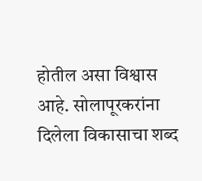होतील असा विश्वास आहे. सोलापूरकरांना दिलेला विकासाचा शब्द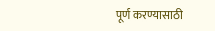पूर्ण करण्यासाठी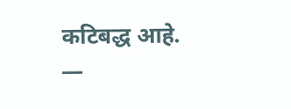कटिबद्ध आहे.
—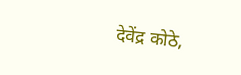देवेंद्र कोठे,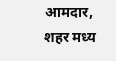आमदार, शहर मध्य